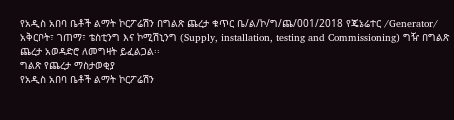የአዲስ አበባ ቤቶች ልማት ኮርፖሬሽን በግልጽ ጨረታ ቁጥር ቤ/ል/ኮ/ግ/ጨ/001/2018 የጄኔሬተር /Generator/ አቅርቦት፣ ገጠማ፣ ቴስቲንግ እና ኮሚሽኒንግ (Supply, installation, testing and Commissioning) ግዥ በግልጽ ጨረታ አወዳድሮ ለመግዛት ይፈልጋል፡፡
ግልጽ የጨረታ ማስታወቂያ
የአዲስ አበባ ቤቶች ልማት ኮርፖሬሽን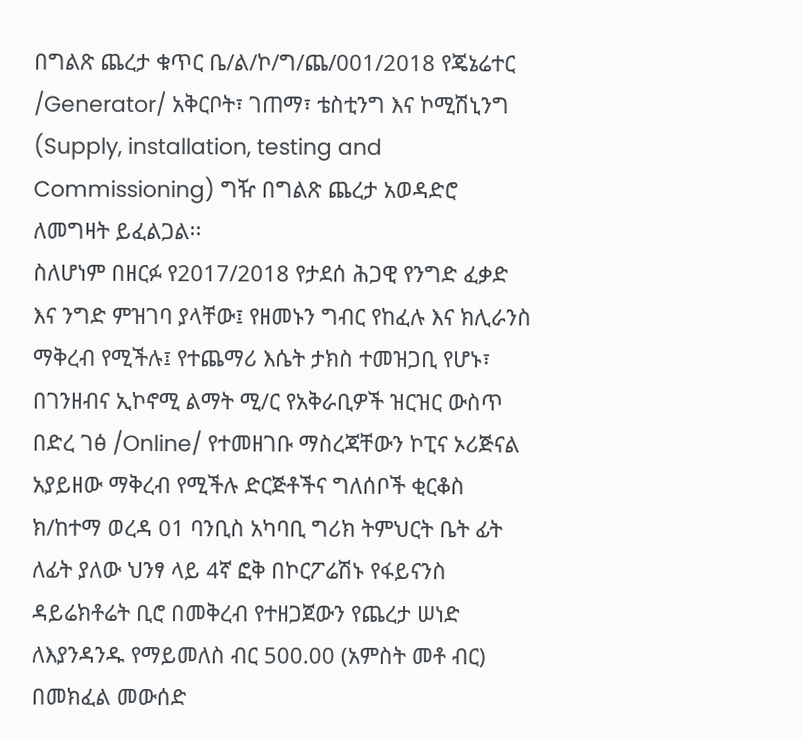በግልጽ ጨረታ ቁጥር ቤ/ል/ኮ/ግ/ጨ/001/2018 የጄኔሬተር /Generator/ አቅርቦት፣ ገጠማ፣ ቴስቲንግ እና ኮሚሽኒንግ (Supply, installation, testing and Commissioning) ግዥ በግልጽ ጨረታ አወዳድሮ ለመግዛት ይፈልጋል፡፡
ስለሆነም በዘርፉ የ2017/2018 የታደሰ ሕጋዊ የንግድ ፈቃድ እና ንግድ ምዝገባ ያላቸው፤ የዘመኑን ግብር የከፈሉ እና ክሊራንስ ማቅረብ የሚችሉ፤ የተጨማሪ እሴት ታክስ ተመዝጋቢ የሆኑ፣ በገንዘብና ኢኮኖሚ ልማት ሚ/ር የአቅራቢዎች ዝርዝር ውስጥ በድረ ገፅ /Online/ የተመዘገቡ ማስረጃቸውን ኮፒና ኦሪጅናል አያይዘው ማቅረብ የሚችሉ ድርጅቶችና ግለሰቦች ቂርቆስ ክ/ከተማ ወረዳ 01 ባንቢስ አካባቢ ግሪክ ትምህርት ቤት ፊት ለፊት ያለው ህንፃ ላይ 4ኛ ፎቅ በኮርፖሬሽኑ የፋይናንስ ዳይሬክቶሬት ቢሮ በመቅረብ የተዘጋጀውን የጨረታ ሠነድ ለእያንዳንዱ የማይመለስ ብር 500.00 (አምስት መቶ ብር) በመክፈል መውሰድ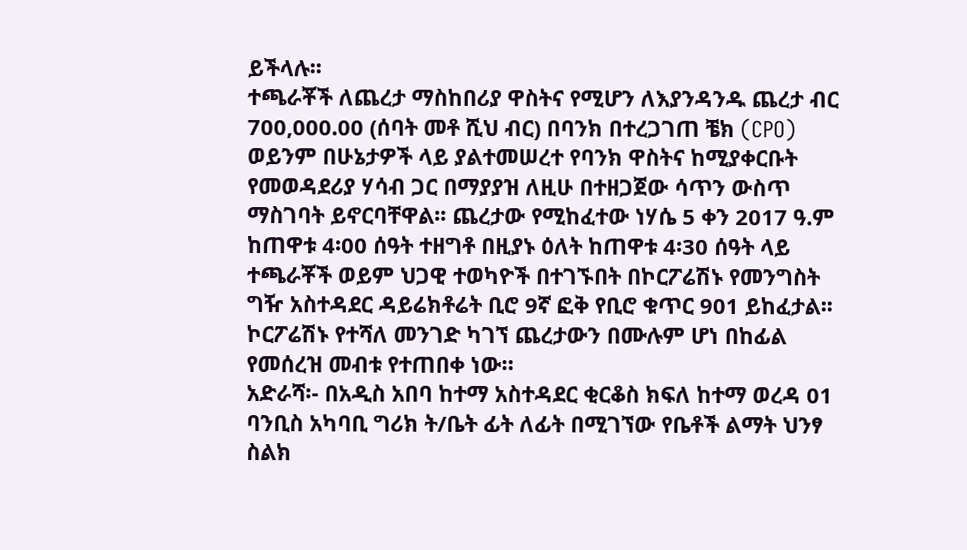ይችላሉ፡፡
ተጫራቾች ለጨረታ ማስከበሪያ ዋስትና የሚሆን ለእያንዳንዱ ጨረታ ብር 700,000.00 (ሰባት መቶ ሺህ ብር) በባንክ በተረጋገጠ ቼክ (CPO) ወይንም በሁኔታዎች ላይ ያልተመሠረተ የባንክ ዋስትና ከሚያቀርቡት የመወዳደሪያ ሃሳብ ጋር በማያያዝ ለዚሁ በተዘጋጀው ሳጥን ውስጥ ማስገባት ይኖርባቸዋል፡፡ ጨረታው የሚከፈተው ነሃሴ 5 ቀን 2017 ዓ.ም ከጠዋቱ 4፡00 ሰዓት ተዘግቶ በዚያኑ ዕለት ከጠዋቱ 4፡30 ሰዓት ላይ ተጫራቾች ወይም ህጋዊ ተወካዮች በተገኙበት በኮርፖሬሽኑ የመንግስት ግዥ አስተዳደር ዳይሬክቶሬት ቢሮ 9ኛ ፎቅ የቢሮ ቁጥር 901 ይከፈታል፡፡
ኮርፖሬሽኑ የተሻለ መንገድ ካገኘ ጨረታውን በሙሉም ሆነ በከፊል የመሰረዝ መብቱ የተጠበቀ ነው።
አድራሻ፡- በአዲስ አበባ ከተማ አስተዳደር ቂርቆስ ክፍለ ከተማ ወረዳ 01 ባንቢስ አካባቢ ግሪክ ት/ቤት ፊት ለፊት በሚገኘው የቤቶች ልማት ህንፃ
ስልክ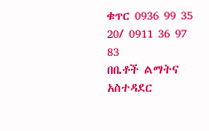ቁጥር 0936 99 35 20/ 0911 36 97 83
በቤቶች ልማትና አስተዳደር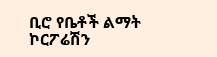ቢሮ የቤቶች ልማት ኮርፖሬሽን